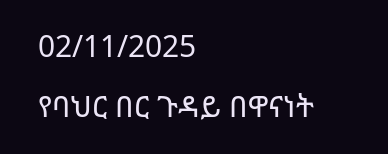02/11/2025
የባህር በር ጉዳይ በዋናነት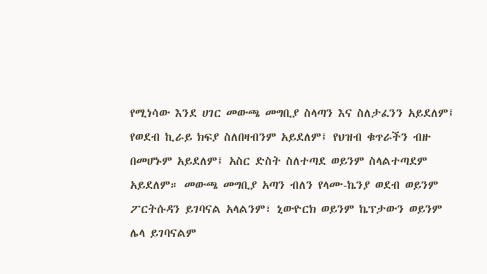የሚነሳው እንደ ሀገር መውጫ መግቢያ ስላጣን እና ስለታፈንን አይደለም፤ የወደብ ኪራይ ክፍያ ስለበዛብንም አይደለም፤ የህዝብ ቁጥራችን ብዙ በመሆኑም አይደለም፤ አስር ድስት ስለተጣደ ወይንም ስላልተጣደም አይደለም። መውጫ መግቢያ አጣን ብለን የላሙ-ኬንያ ወደብ ወይንም ፖርትሱዳን ይገባናል አላልንም፣ ኒውዮርክ ወይንም ኬፕታውን ወይንም ሌላ ይገባናልም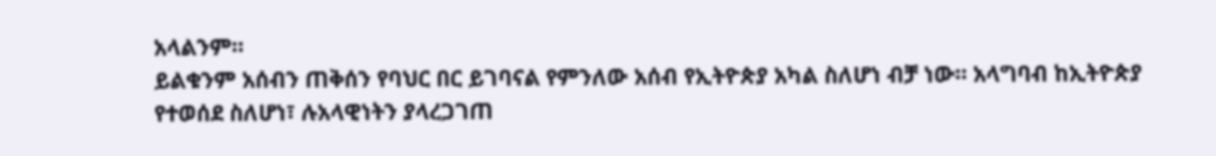አላልንም።
ይልቁንም አሰብን ጠቅሰን የባህር በር ይገባናል የምንለው አሰብ የኢትዮጵያ አካል ስለሆነ ብቻ ነው። አላግባብ ከኢትዮጵያ የተወሰደ ስለሆነ፣ ሉአላዊነትን ያላረጋገጠ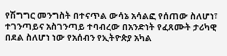የሽግግር መንግስት በተናጥል ውሳኔ አሳልፎ የሰጠው ስለሆነ፣ ተገንጣይና አስገንጣይ ተባብረው በአንድነት የፈጸሙት ታሪካዊ በደል ስለሆነ ነው የአሰብን የኢትዮጵያ አካል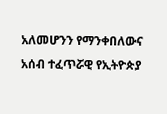አለመሆንን የማንቀበለውና አሰብ ተፈጥሯዊ የኢትዮጵያ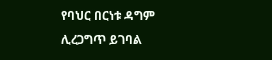የባህር በርነቱ ዳግም ሊረጋግጥ ይገባል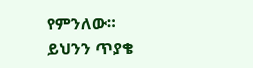የምንለው።
ይህንን ጥያቄ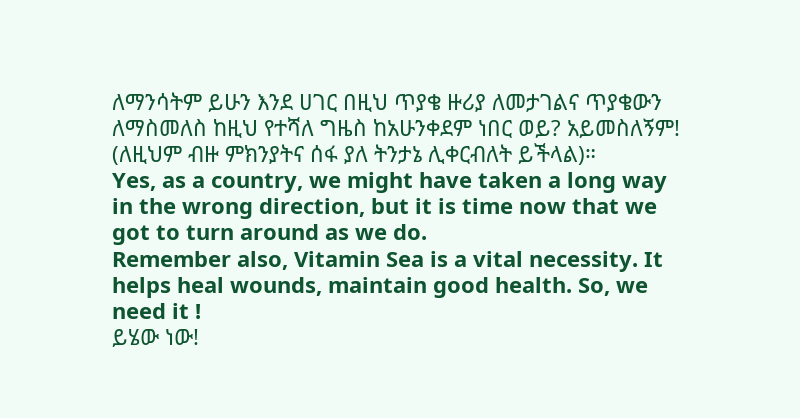ለማንሳትም ይሁን እንደ ሀገር በዚህ ጥያቄ ዙሪያ ለመታገልና ጥያቄውን ለማስመለስ ከዚህ የተሻለ ግዜስ ከአሁንቀደም ነበር ወይ? አይመስለኝም! (ለዚህም ብዙ ምክንያትና ሰፋ ያለ ትንታኔ ሊቀርብለት ይችላል)።
Yes, as a country, we might have taken a long way in the wrong direction, but it is time now that we got to turn around as we do.
Remember also, Vitamin Sea is a vital necessity. It helps heal wounds, maintain good health. So, we need it !
ይሄው ነው!